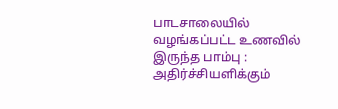பாடசாலையில் வழங்கப்பட்ட உணவில் இருந்த பாம்பு : அதிர்ச்சியளிக்கும்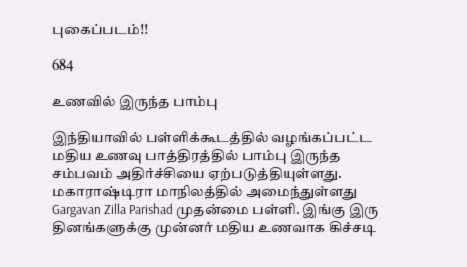புகைப்படம்!!

684

உணவில் இருந்த பாம்பு

இந்தியாவில் பள்ளிக்கூடத்தில் வழங்கப்பட்ட மதிய உணவு பாத்திரத்தில் பாம்பு இருந்த சம்பவம் அதிர்ச்சியை ஏற்படுத்தியுள்ளது. மகாராஷ்டிரா மாநிலத்தில் அமைந்துள்ளது Gargavan Zilla Parishad முதன்மை பள்ளி. இங்கு இரு தினங்களுக்கு முன்னர் மதிய உணவாக கிச்சடி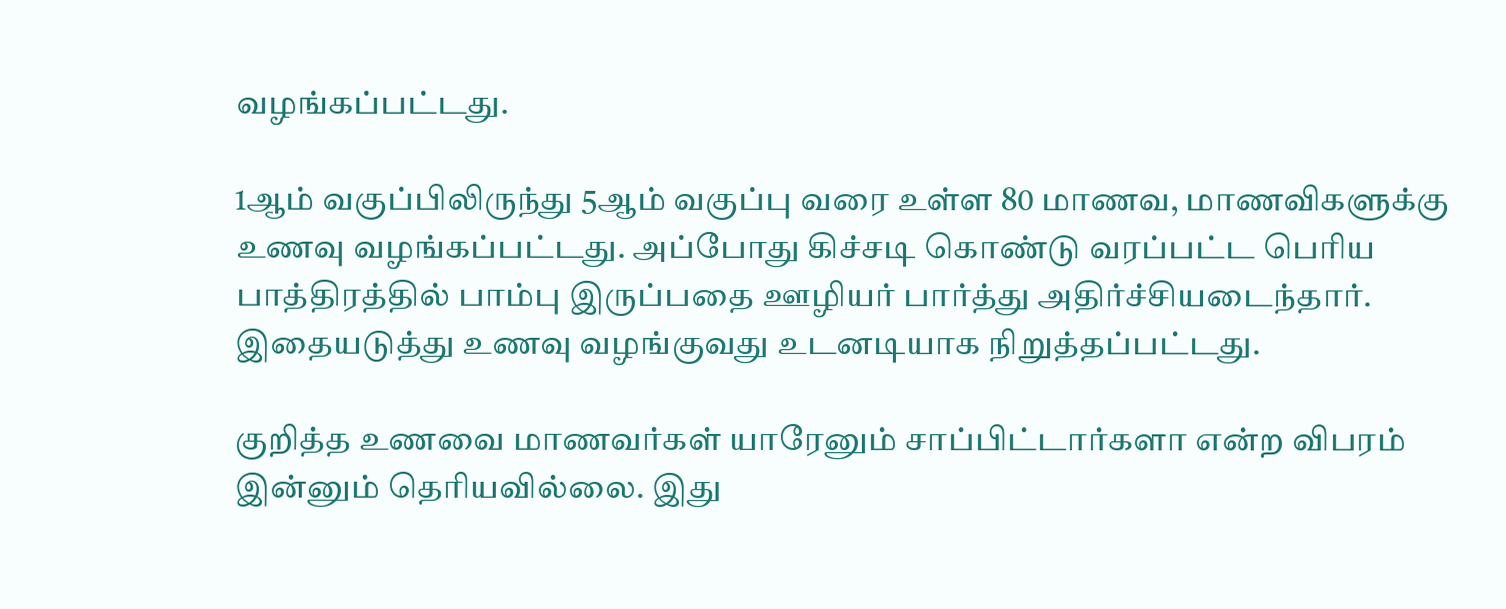வழங்கப்பட்டது.

1ஆம் வகுப்பிலிருந்து 5ஆம் வகுப்பு வரை உள்ள 80 மாணவ, மாணவிகளுக்கு உணவு வழங்கப்பட்டது. அப்போது கிச்சடி கொண்டு வரப்பட்ட பெரிய பாத்திரத்தில் பாம்பு இருப்பதை ஊழியர் பார்த்து அதிர்ச்சியடைந்தார். இதையடுத்து உணவு வழங்குவது உடனடியாக நிறுத்தப்பட்டது.

குறித்த உணவை மாணவர்கள் யாரேனும் சாப்பிட்டார்களா என்ற விபரம் இன்னும் தெரியவில்லை. இது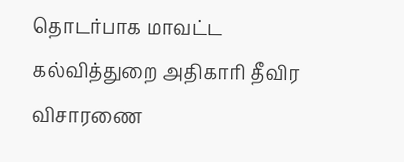தொடர்பாக மாவட்ட கல்வித்துறை அதிகாரி தீவிர விசாரணை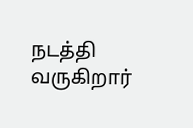நடத்தி வருகிறார்